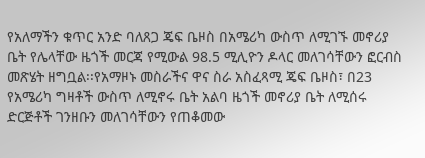የአለማችን ቁጥር አንድ ባለጸጋ ጄፍ ቤዞስ በአሜሪካ ውስጥ ለሚገኙ መኖሪያ ቤት የሌላቸው ዜጎች መርጃ የሚውል 98.5 ሚሊዮን ዶላር መለገሳቸውን ፎርብስ መጽሄት ዘግቧል፡፡የአማዞኑ መስራችና ዋና ስራ አስፈጻሚ ጄፍ ቤዞስ፣ በ23 የአሜሪካ ግዛቶች ውስጥ ለሚኖሩ ቤት አልባ ዜጎች መኖሪያ ቤት ለሚሰሩ ድርጅቶች ገንዘቡን መለገሳቸውን የጠቆመው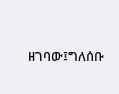ዘገባው፤ግለሰቡ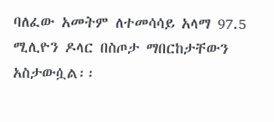ባለፈው አመትም ለተመሳሳይ አላማ 97.5 ሚሊዮን ዶላር በስጦታ ማበርከታቸውን አስታውሷል፡፡